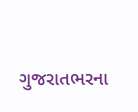ગુજરાતભરના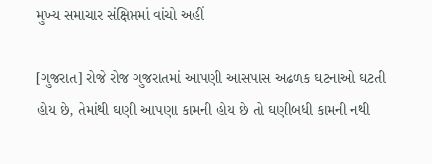મુખ્ય સમાચાર સંક્ષિપ્તમાં વાંચો અહીં

[ગુજરાત] રોજે રોજ ગુજરાતમાં આપણી આસપાસ અઢળક ઘટનાઓ ઘટતી હોય છે, તેમાંથી ઘણી આપણા કામની હોય છે તો ઘણીબધી કામની નથી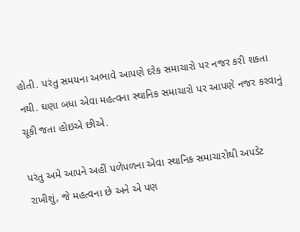હોતી. પરંતુ સમયના અભાવે આપણે દરેક સમાચારો પર નજર કરી શકતા નથી. ઘણા બધા એવા મહત્વના સ્થાનિક સમાચારો પર આપણે નજર કરવાનું ચૂકી જતા હોઇએ છીએ.

પરંતુ અમે આપને અહીં પળેપળના એવા સ્થાનિક સમાચારોથી અપડેટ રાખીશું, જે મહત્વના છે અને એ પણ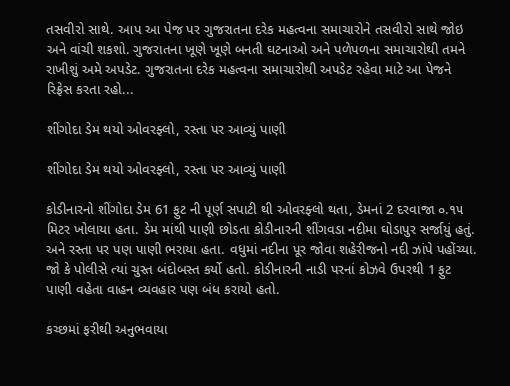તસવીરો સાથે. આપ આ પેજ પર ગુજરાતના દરેક મહત્વના સમાચારોને તસવીરો સાથે જોઇ અને વાંચી શકશો. ગુજરાતના ખૂણે ખૂણે બનતી ઘટનાઓ અને પળેપળના સમાચારોથી તમને રાખીશું અમે અપડેટ. ગુજરાતના દરેક મહત્વના સમાચારોથી અપડેટ રહેવા માટે આ પેજને રિફ્રેસ કરતા રહો...

શીંગોદા ડેમ થયો ઓવરફ્લો, રસ્તા પર આવ્યું પાણી

શીંગોદા ડેમ થયો ઓવરફ્લો, રસ્તા પર આવ્યું પાણી

કોડીનારનો શીંગોદા ડેમ 61 ફુટ ની પૂર્ણ સપાટી થી ઓવરફ્લો થતા, ડેમનાં 2 દરવાજા ૦.૧૫ મિટર ખોલાયા હતા. ડેમ માંથી પાણી છોડતા કોડીનારની શીંગવડા નદીમા ઘોડાપુર સર્જાયું હતું. અને રસ્તા પર પણ પાણી ભરાયા હતા. વધુમાં નદીના પૂર જોવા શહેરીજનો નદી ઝાંપે પહોંચ્યા. જો કે પોલીસે ત્યાં ચુસ્ત બંદોબસ્ત કર્યો હતો. કોડીનારની નાડી પરનાં કોઝવે ઉપરથી 1 ફુટ પાણી વહેતા વાહન વ્યવહાર પણ બંધ કરાયો હતો.

કચ્છમાં ફરીથી અનુભવાયા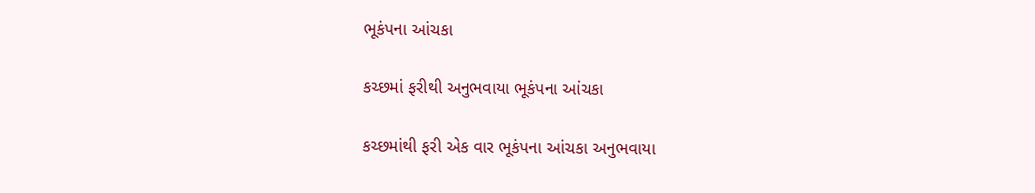ભૂકંપના આંચકા

કચ્છમાં ફરીથી અનુભવાયા ભૂકંપના આંચકા

કચ્છમાંથી ફરી એક વાર ભૂકંપના આંચકા અનુભવાયા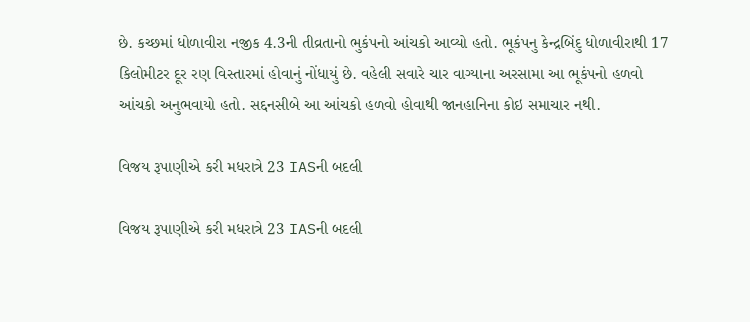છે. કચ્છમાં ધોળાવીરા નજીક 4.3ની તીવ્રતાનો ભુકંપનો આંચકો આવ્યો હતો. ભૂકંપનુ કેન્દ્રબિંદુ ધોળાવીરાથી 17 કિલોમીટર દૂર રણ વિસ્તારમાં હોવાનું નોંધાયું છે. વહેલી સવારે ચાર વાગ્યાના અરસામા આ ભૂકંપનો હળવો આંચકો અનુભવાયો હતો. સદ્દનસીબે આ આંચકો હળવો હોવાથી જાનહાનિના કોઇ સમાચાર નથી.

વિજય રૂપાણીએ કરી મધરાત્રે 23 IASની બદલી

વિજય રૂપાણીએ કરી મધરાત્રે 23 IASની બદલી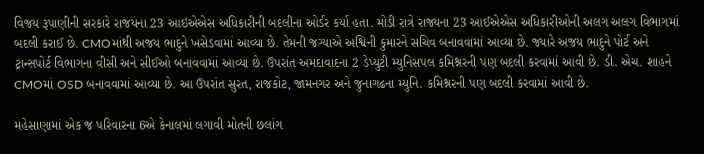વિજય રૂપાણીની સરકારે રાજયના 23 આઇએએસ અધિકારીની બદલીના ઓર્ડર કર્યા હતા. મોડી રાત્રે રાજ્યના 23 આઈએએસ અધિકારીઓની અલગ અલગ વિભાગમાં બદલી કરાઈ છે. CMOમાંથી અજય ભાદુને ખસેડવામાં આવ્યા છે. તેમની જગ્યાએ અશ્વિની કુમારને સચિવ બનાવવામાં આવ્યા છે. જ્યારે અજય ભાદુને પોર્ટ અને ટ્રાન્સપોર્ટ વિભાગના વીસી અને સીઈઓ બનાવવામાં આવ્યા છે. ઉપરાંત અમદાવાદના 2 ડેપ્યુટી મ્યુનિસપલ કમિશ્નરની પણ બદલી કરવામાં આવી છે. ડી. એચ. શાહને CMOમાં OSD બનાવવામાં આવ્યા છે. આ ઉપરાંત સુરત, રાજકોટ, જામનગર અને જુનાગઢના મ્યુનિ. કમિશ્નરની પણ બદલી કરવામાં આવી છે.

મહેસાણામાં એક જ પરિવારના 6એ કેનાલમાં લગાવી મોતની છલાંગ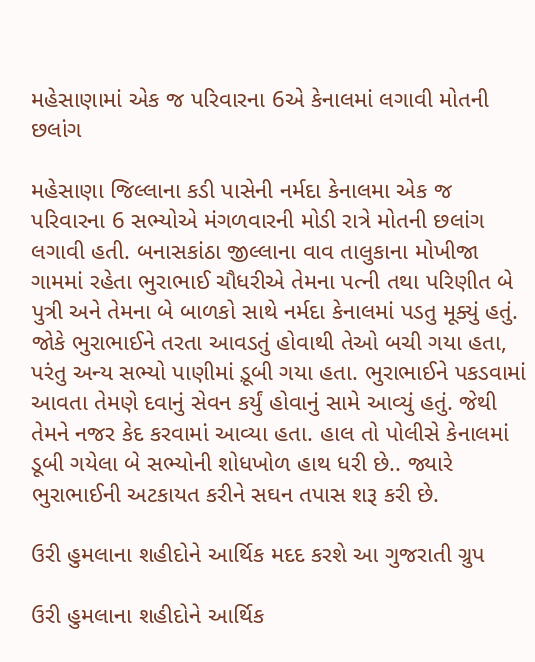મહેસાણામાં એક જ પરિવારના 6એ કેનાલમાં લગાવી મોતની છલાંગ

મહેસાણા જિલ્લાના કડી પાસેની નર્મદા કેનાલમા એક જ પરિવારના 6 સભ્યોએ મંગળવારની મોડી રાત્રે મોતની છલાંગ લગાવી હતી. બનાસકાંઠા જીલ્લાના વાવ તાલુકાના મોખીજા ગામમાં રહેતા ભુરાભાઈ ચૌધરીએ તેમના પત્ની તથા પરિણીત બે પુત્રી અને તેમના બે બાળકો સાથે નર્મદા કેનાલમાં પડતુ મૂક્યું હતું. જોકે ભુરાભાઈને તરતા આવડતું હોવાથી તેઓ બચી ગયા હતા, પરંતુ અન્ય સભ્યો પાણીમાં ડ઼ૂબી ગયા હતા. ભુરાભાઈને પકડવામાં આવતા તેમણે દવાનું સેવન કર્યું હોવાનું સામે આવ્યું હતું. જેથી તેમને નજર કેદ કરવામાં આવ્યા હતા. હાલ તો પોલીસે કેનાલમાં ડૂબી ગયેલા બે સભ્યોની શોધખોળ હાથ ધરી છે.. જ્યારે ભુરાભાઈની અટકાયત કરીને સઘન તપાસ શરૂ કરી છે.

ઉરી હુમલાના શહીદોને આર્થિક મદદ કરશે આ ગુજરાતી ગ્રુપ

ઉરી હુમલાના શહીદોને આર્થિક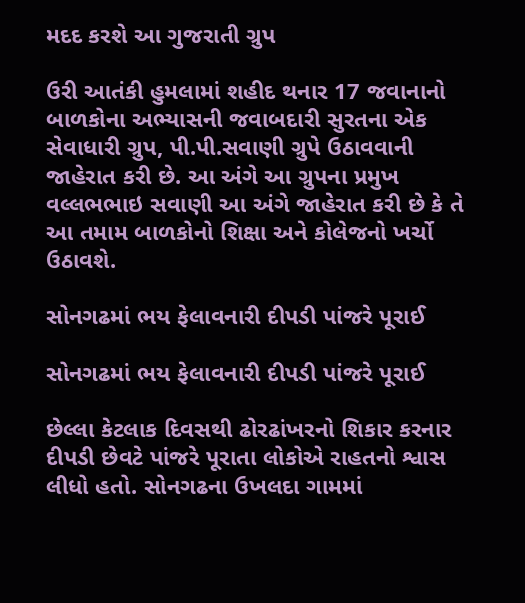મદદ કરશે આ ગુજરાતી ગ્રુપ

ઉરી આતંકી હુમલામાં શહીદ થનાર 17 જવાનાનો બાળકોના અભ્યાસની જવાબદારી સુરતના એક સેવાધારી ગ્રુપ, પી.પી.સવાણી ગ્રુપે ઉઠાવવાની જાહેરાત કરી છે. આ અંગે આ ગ્રુપના પ્રમુખ વલ્લભભાઇ સવાણી આ અંગે જાહેરાત કરી છે કે તે આ તમામ બાળકોનો શિક્ષા અને કોલેજનો ખર્ચો ઉઠાવશે.

સોનગઢમાં ભય ફેલાવનારી દીપડી પાંજરે પૂરાઈ

સોનગઢમાં ભય ફેલાવનારી દીપડી પાંજરે પૂરાઈ

છેલ્લા કેટલાક દિવસથી ઢોરઢાંખરનો શિકાર કરનાર દીપડી છેવટે પાંજરે પૂરાતા લોકોએ રાહતનો શ્વાસ લીધો હતો. સોનગઢના ઉખલદા ગામમાં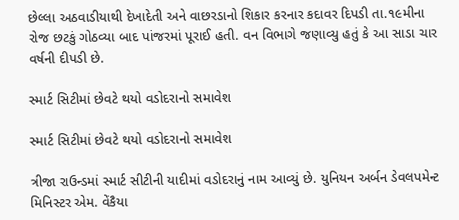છેલ્લા અઠવાડીયાથી દેખાદેતી અને વાછરડાનો શિકાર કરનાર કદાવર દિપડી તા.૧૯મીના રોજ છટકું ગોઠવ્યા બાદ પાંજરમાં પૂરાઈ હતી. વન વિભાગે જણાવ્યુ હતું કે આ સાડા ચાર વર્ષની દીપડી છે.

સ્માર્ટ સિટીમાં છેવટે થયો વડોદરાનો સમાવેશ

સ્માર્ટ સિટીમાં છેવટે થયો વડોદરાનો સમાવેશ

ત્રીજા રાઉન્ડમાં સ્માર્ટ સીટીની યાદીમાં વડોદરાનું નામ આવ્યું છે. યુનિયન અર્બન ડેવલપમેન્ટ મિનિસ્ટર એમ. વેંકૈયા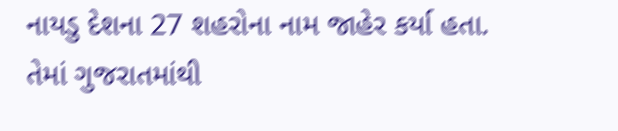નાયડુ દેશના 27 શહરોના નામ જાહેર કર્યા હતા. તેમાં ગુજરાતમાંથી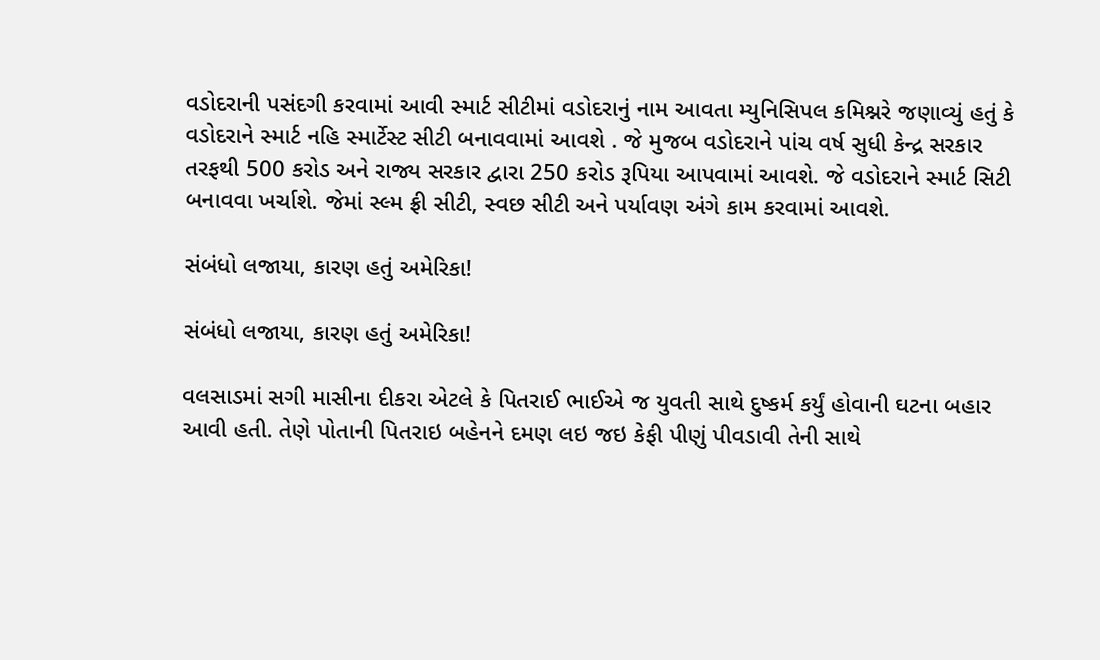વડોદરાની પસંદગી કરવામાં આવી સ્માર્ટ સીટીમાં વડોદરાનું નામ આવતા મ્યુનિસિપલ કમિશ્નરે જણાવ્યું હતું કે વડોદરાને સ્માર્ટ નહિ સ્માર્ટેસ્ટ સીટી બનાવવામાં આવશે . જે મુજબ વડોદરાને પાંચ વર્ષ સુધી કેન્દ્ર સરકાર તરફથી 500 કરોડ અને રાજ્ય સરકાર દ્વારા 250 કરોડ રૂપિયા આપવામાં આવશે. જે વડોદરાને સ્માર્ટ સિટી બનાવવા ખર્ચાશે. જેમાં સ્લ્મ ફ્રી સીટી, સ્વછ સીટી અને પર્યાવણ અંગે કામ કરવામાં આવશે.

સંબંધો લજાયા, કારણ હતું અમેરિકા!

સંબંધો લજાયા, કારણ હતું અમેરિકા!

વલસાડમાં સગી માસીના દીકરા એટલે કે પિતરાઈ ભાઈએ જ યુવતી સાથે દુષ્કર્મ કર્યું હોવાની ઘટના બહાર આવી હતી. તેણે પોતાની પિતરાઇ બહેનને દમણ લઇ જઇ કેફી પીણું પીવડાવી તેની સાથે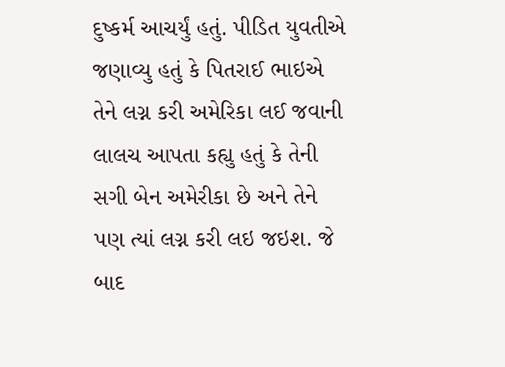દુષ્કર્મ આચર્યું હતું. પીડિત યુવતીએ જણાવ્યુ હતું કે પિતરાઈ ભાઇએ તેને લગ્ન કરી અમેરિકા લઈ જવાની લાલચ આપતા કહ્યુ હતું કે તેની સગી બેન અમેરીકા છે અને તેને પણ ત્યાં લગ્ન કરી લઇ જઇશ. જે બાદ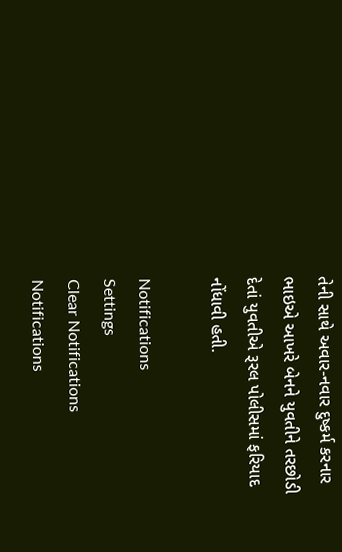તેની સાથે અવાર-નવાર દુષ્કર્મ કરનાર ભાઇએ આખરે બેનને યુવતીને તરછોડી દેતાં યુવતીએ રૂરલ પોલીસમાં ફરિયાદ નોંધાવી હતી.

Notifications
Settings
Clear Notifications
Notifications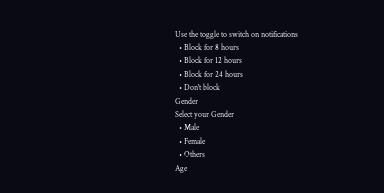Use the toggle to switch on notifications
  • Block for 8 hours
  • Block for 12 hours
  • Block for 24 hours
  • Don't block
Gender
Select your Gender
  • Male
  • Female
  • Others
Age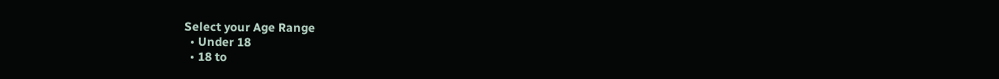Select your Age Range
  • Under 18
  • 18 to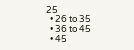25
  • 26 to 35
  • 36 to 45
  • 45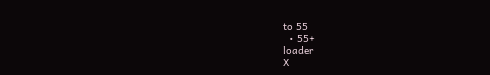to 55
  • 55+
loader
X